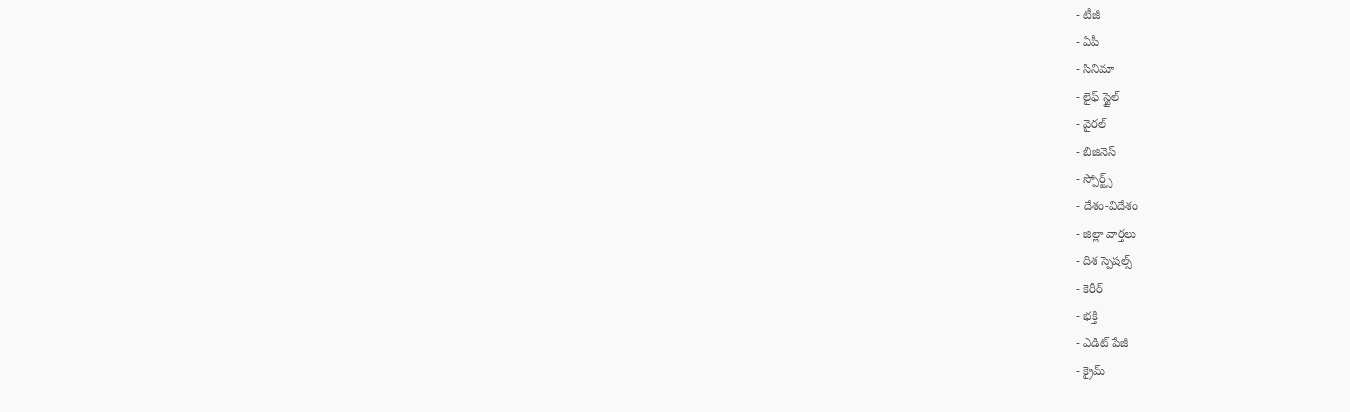- టీజీ
- ఏపీ
- సినిమా
- లైఫ్ స్టైల్
- వైరల్
- బిజినెస్
- స్పోర్ట్స్
- దేశం-విదేశం
- జిల్లా వార్తలు
- దిశ స్పెషల్స్
- కెరీర్
- భక్తి
- ఎడిట్ పేజీ
- క్రైమ్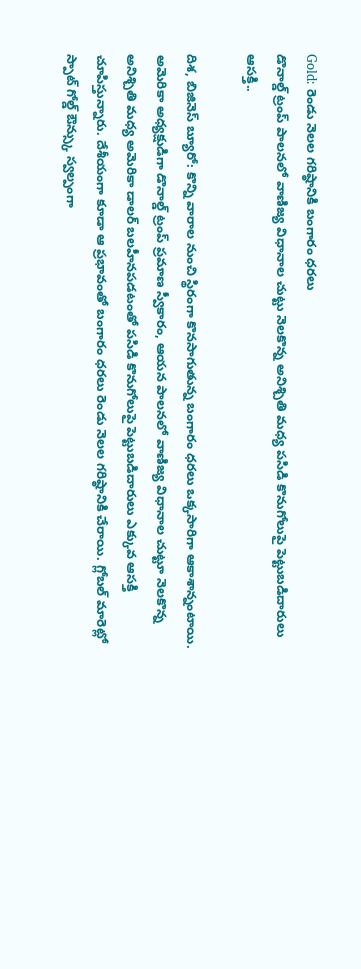Gold: రెండు నెలల గరిష్ఠానికి బంగారం ధరలు
డొనాల్డ్ ట్రంప్ పాలనలో వాణిజ్య విధానాల చుట్టు నెలకొన్న అనిశ్చితి మధ్య పసిడి కొనుగోలుపై పెట్టుబడిదారులు ఆసక్తి..

దిశ, బిజినెస్ బ్యూరో: కొన్ని వారాల నుంచి స్థిరంగా కొనసాగుతున్న బంగారం ధరలు ఒక్కసారిగా ఆకాశాన్నంటాయి. అమెరికా అధ్యక్షుడిగా డొనాల్డ్ ట్రంప్ ప్రమాణ స్వీకారం, ఆయన పాలనలో వాణిజ్య విధానాల చుట్టూ నెలకొన్న అనిశ్చితి మధ్య అమెరికా డాలర్ బలహీనపడటంతో పసిడి కొనుగోలుపై పెట్టుబడిదారులు ఎక్కువ ఆసక్తి చూపిస్తున్నారు. దేశీయంగా కూడా ఆ ప్రభావంతో బంగారం ధరలు రెండు నెలల గరిష్ఠానికి చేరాయి. గ్లోబల్ మారెట్లో స్పాట్ గోల్డ్ ఔన్స్కు స్వల్పంగా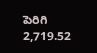పెరిగి 2,719.52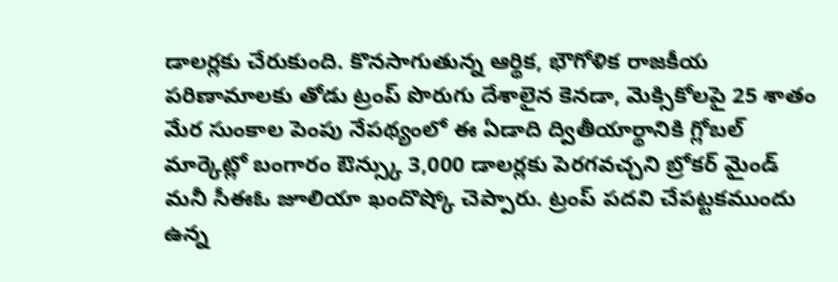డాలర్లకు చేరుకుంది. కొనసాగుతున్న ఆర్థిక, భౌగోళిక రాజకీయ పరిణామాలకు తోడు ట్రంప్ పొరుగు దేశాలైన కెనడా, మెక్సికోలపై 25 శాతం మేర సుంకాల పెంపు నేపథ్యంలో ఈ ఏడాది ద్వితీయార్థానికి గ్లోబల్ మార్కెట్లో బంగారం ఔన్స్కు 3,000 డాలర్లకు పెరగవచ్చని బ్రోకర్ మైండ్ మనీ సీఈఓ జూలియా ఖందొష్కో చెప్పారు. ట్రంప్ పదవి చేపట్టకముందు ఉన్న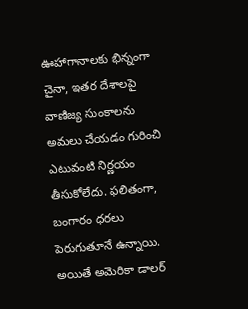ఊహాగానాలకు భిన్నంగా చైనా, ఇతర దేశాలపై వాణిజ్య సుంకాలను అమలు చేయడం గురించి ఎటువంటి నిర్ణయం తీసుకోలేదు. ఫలితంగా, బంగారం ధరలు పెరుగుతూనే ఉన్నాయి. అయితే అమెరికా డాలర్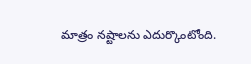మాత్రం నష్టాలను ఎదుర్కొంటోంది.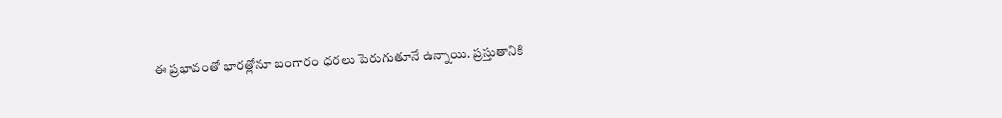ఈ ప్రభావంతో భారత్లోనూ బంగారం ధరలు పెరుగుతూనే ఉన్నాయి. ప్రస్తుతానికి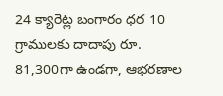24 క్యారెట్ల బంగారం ధర 10 గ్రాములకు దాదాపు రూ. 81,300గా ఉండగా, ఆభరణాల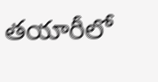తయారీలో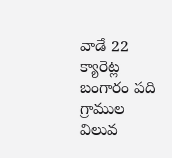వాడే 22 క్యారెట్ల బంగారం పది గ్రాముల విలువ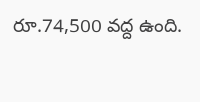రూ.74,500 వద్ద ఉంది.